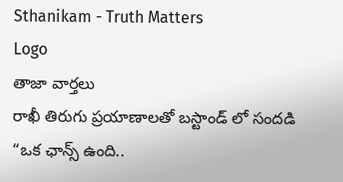Sthanikam - Truth Matters
Logo
తాజా వార్తలు
రాఖీ తిరుగు ప్రయాణాలతో బస్టాండ్ లో సందడి “ఒక ఛాన్స్‌ ఉంది..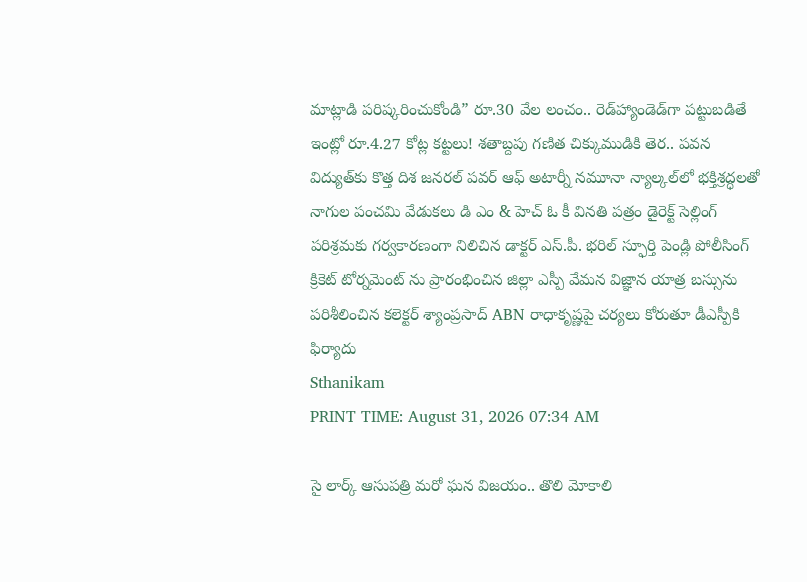మాట్లాడి పరిష్కరించుకోండి” రూ.30 వేల లంచం.. రెడ్‌హ్యాండెడ్‌గా పట్టుబడితే ఇంట్లో రూ.4.27 కోట్ల కట్టలు! శతాబ్దపు గణిత చిక్కుముడికి తెర.. పవన విద్యుత్‌కు కొత్త దిశ జనరల్ పవర్ ఆఫ్ అటార్నీ నమూనా న్యాల్కల్‌లో భక్తిశ్రద్ధలతో నాగుల పంచమి వేడుకలు డి ఎం & హెచ్ ఓ కీ వినతి పత్రం డైరెక్ట్ సెల్లింగ్ పరిశ్రమకు గర్వకారణంగా నిలిచిన డాక్టర్ ఎస్.పీ. భరిల్ స్ఫూర్తి పెండ్లి పోలీసింగ్ క్రికెట్ టోర్నమెంట్ ను ప్రారంభించిన జిల్లా ఎస్పీ వేమన విజ్ఞాన యాత్ర బస్సును పరిశీలించిన కలెక్టర్ శ్యాంప్రసాద్ ABN రాధాకృష్ణపై చర్యలు కోరుతూ డీఎస్పీకి ఫిర్యాదు
Sthanikam
PRINT TIME: August 31, 2026 07:34 AM

సై లార్క్ ఆసుపత్రి మరో ఘన విజయం.. తొలి మోకాలి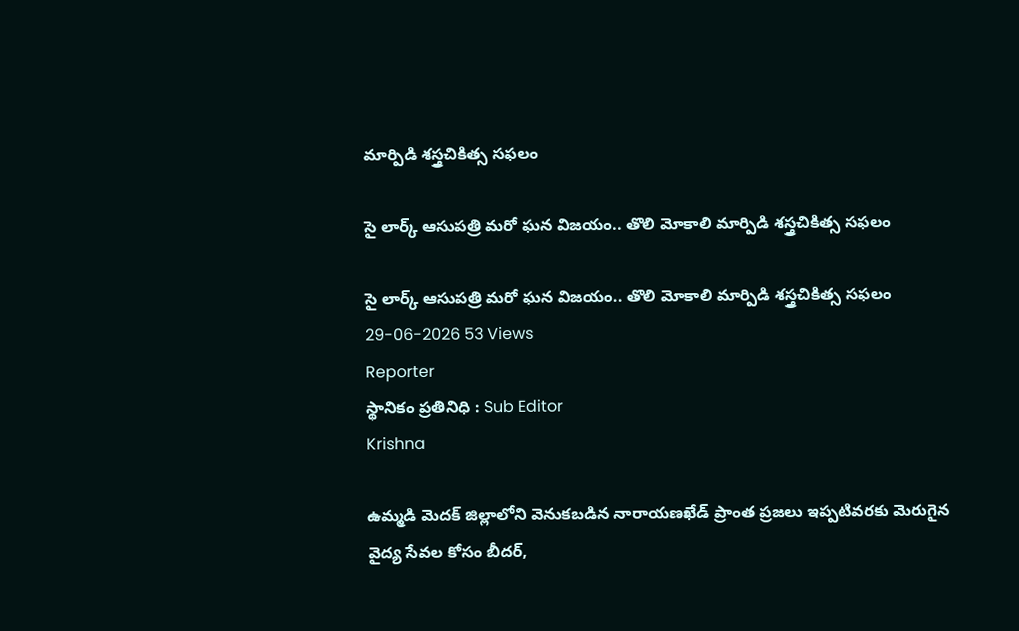మార్పిడి శస్త్రచికిత్స సఫలం

సై లార్క్ ఆసుపత్రి మరో ఘన విజయం.. తొలి మోకాలి మార్పిడి శస్త్రచికిత్స సఫలం

సై లార్క్ ఆసుపత్రి మరో ఘన విజయం.. తొలి మోకాలి మార్పిడి శస్త్రచికిత్స సఫలం
29-06-2026 53 Views
Reporter
స్థానికం ప్రతినిధి : Sub Editor
Krishna

ఉమ్మడి మెదక్ జిల్లాలోని వెనుకబడిన నారాయణఖేడ్ ప్రాంత ప్రజలు ఇప్పటివరకు మెరుగైన వైద్య సేవల కోసం బీదర్,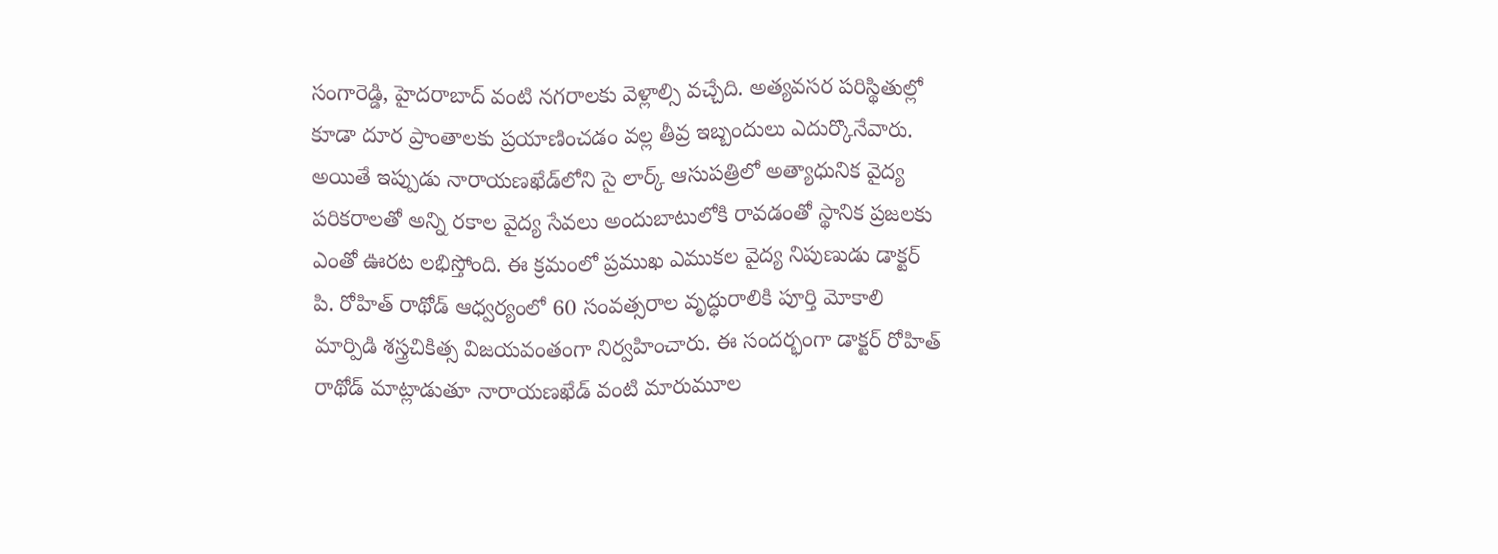సంగారెడ్డి, హైదరాబాద్ వంటి నగరాలకు వెళ్లాల్సి వచ్చేది. అత్యవసర పరిస్థితుల్లో కూడా దూర ప్రాంతాలకు ప్రయాణించడం వల్ల తీవ్ర ఇబ్బందులు ఎదుర్కొనేవారు. అయితే ఇప్పుడు నారాయణఖేడ్‌లోని సై లార్క్ ఆసుపత్రిలో అత్యాధునిక వైద్య పరికరాలతో అన్ని రకాల వైద్య సేవలు అందుబాటులోకి రావడంతో స్థానిక ప్రజలకు ఎంతో ఊరట లభిస్తోంది. ఈ క్రమంలో ప్రముఖ ఎముకల వైద్య నిపుణుడు డాక్టర్ పి. రోహిత్ రాథోడ్ ఆధ్వర్యంలో 60 సంవత్సరాల వృద్ధురాలికి పూర్తి మోకాలి మార్పిడి శస్త్రచికిత్స విజయవంతంగా నిర్వహించారు. ఈ సందర్భంగా డాక్టర్ రోహిత్ రాథోడ్ మాట్లాడుతూ నారాయణఖేడ్ వంటి మారుమూల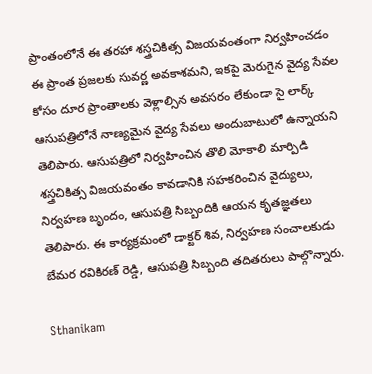ప్రాంతంలోనే ఈ తరహా శస్త్రచికిత్స విజయవంతంగా నిర్వహించడం ఈ ప్రాంత ప్రజలకు సువర్ణ అవకాశమని, ఇకపై మెరుగైన వైద్య సేవల కోసం దూర ప్రాంతాలకు వెళ్లాల్సిన అవసరం లేకుండా సై లార్క్ ఆసుపత్రిలోనే నాణ్యమైన వైద్య సేవలు అందుబాటులో ఉన్నాయని తెలిపారు. ఆసుపత్రిలో నిర్వహించిన తొలి మోకాలి మార్పిడి శస్త్రచికిత్స విజయవంతం కావడానికి సహకరించిన వైద్యులు, నిర్వహణ బృందం, ఆసుపత్రి సిబ్బందికి ఆయన కృతజ్ఞతలు తెలిపారు. ఈ కార్యక్రమంలో డాక్టర్ శివ, నిర్వహణ సంచాలకుడు బేమర రవికిరణ్ రెడ్డి, ఆసుపత్రి సిబ్బంది తదితరులు పాల్గొన్నారు.

Sthanikam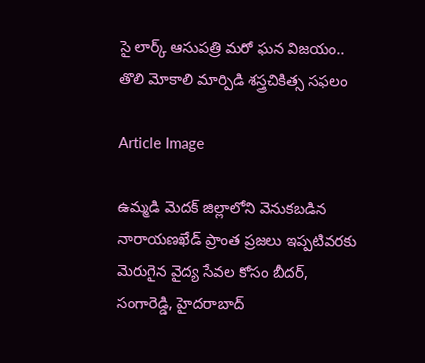సై లార్క్ ఆసుపత్రి మరో ఘన విజయం.. తొలి మోకాలి మార్పిడి శస్త్రచికిత్స సఫలం

Article Image

ఉమ్మడి మెదక్ జిల్లాలోని వెనుకబడిన నారాయణఖేడ్ ప్రాంత ప్రజలు ఇప్పటివరకు మెరుగైన వైద్య సేవల కోసం బీదర్, సంగారెడ్డి, హైదరాబాద్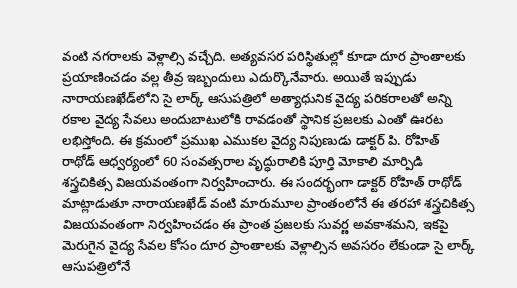వంటి నగరాలకు వెళ్లాల్సి వచ్చేది. అత్యవసర పరిస్థితుల్లో కూడా దూర ప్రాంతాలకు ప్రయాణించడం వల్ల తీవ్ర ఇబ్బందులు ఎదుర్కొనేవారు. అయితే ఇప్పుడు నారాయణఖేడ్‌లోని సై లార్క్ ఆసుపత్రిలో అత్యాధునిక వైద్య పరికరాలతో అన్ని రకాల వైద్య సేవలు అందుబాటులోకి రావడంతో స్థానిక ప్రజలకు ఎంతో ఊరట లభిస్తోంది. ఈ క్రమంలో ప్రముఖ ఎముకల వైద్య నిపుణుడు డాక్టర్ పి. రోహిత్ రాథోడ్ ఆధ్వర్యంలో 60 సంవత్సరాల వృద్ధురాలికి పూర్తి మోకాలి మార్పిడి శస్త్రచికిత్స విజయవంతంగా నిర్వహించారు. ఈ సందర్భంగా డాక్టర్ రోహిత్ రాథోడ్ మాట్లాడుతూ నారాయణఖేడ్ వంటి మారుమూల ప్రాంతంలోనే ఈ తరహా శస్త్రచికిత్స విజయవంతంగా నిర్వహించడం ఈ ప్రాంత ప్రజలకు సువర్ణ అవకాశమని, ఇకపై మెరుగైన వైద్య సేవల కోసం దూర ప్రాంతాలకు వెళ్లాల్సిన అవసరం లేకుండా సై లార్క్ ఆసుపత్రిలోనే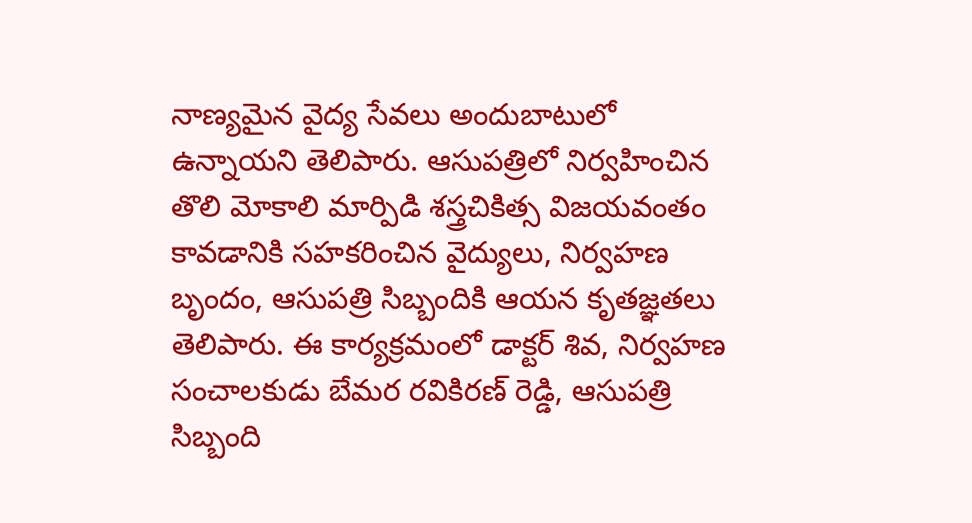నాణ్యమైన వైద్య సేవలు అందుబాటులో ఉన్నాయని తెలిపారు. ఆసుపత్రిలో నిర్వహించిన తొలి మోకాలి మార్పిడి శస్త్రచికిత్స విజయవంతం కావడానికి సహకరించిన వైద్యులు, నిర్వహణ బృందం, ఆసుపత్రి సిబ్బందికి ఆయన కృతజ్ఞతలు తెలిపారు. ఈ కార్యక్రమంలో డాక్టర్ శివ, నిర్వహణ సంచాలకుడు బేమర రవికిరణ్ రెడ్డి, ఆసుపత్రి సిబ్బంది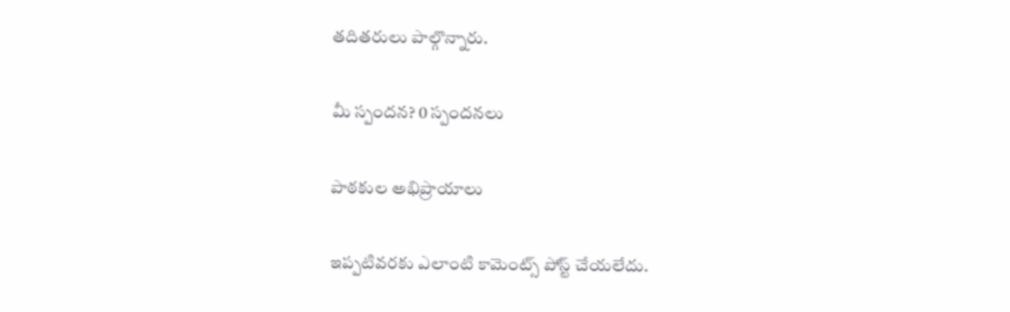తదితరులు పాల్గొన్నారు.

మీ స్పందన? 0 స్పందనలు

పాఠకుల అభిప్రాయాలు

ఇప్పటివరకు ఎలాంటి కామెంట్స్ పోస్ట్ చేయలేదు.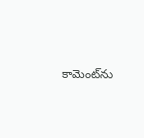కామెంట్‌ను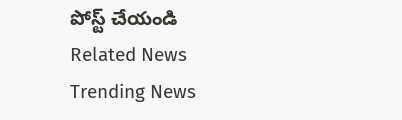పోస్ట్ చేయండి
Related News
Trending News